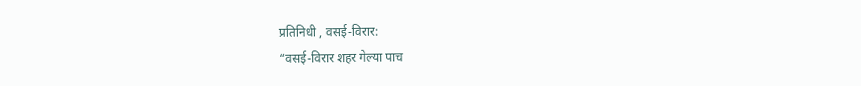प्रतिनिधी , वसई-विरार:
“वसई-विरार शहर गेल्या पाच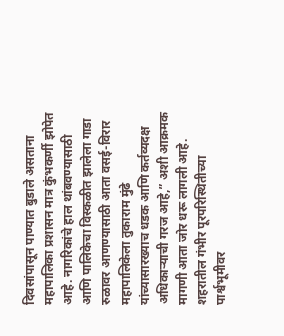दिवसांपासून पाण्यात बुडाले असताना महापालिका प्रशासन मात्र कुंभकर्णी झोपेत आहे. नागरिकांचे हाल थांबवण्यासाठी आणि पालिकेचा विस्कळीत झालेला गाडा रुळावर आणण्यासाठी आता वसई-विरार महापालिकेला तुकाराम मुंढे यांच्यासारख्याच धडक आणि कर्तव्यदक्ष अधिकाऱ्याची गरज आहे,” अशी आक्रमक मागणी आता जोर धरू लागली आहे.
शहरातील गंभीर पूरपरिस्थितीच्या पार्श्वभूमीवर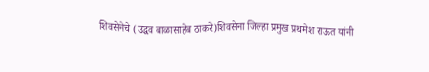शिवसेनेचे (उद्धव बाळासाहेब ठाकरे)शिवसेना जिल्हा प्रमुख प्रथमेश राऊत यांनी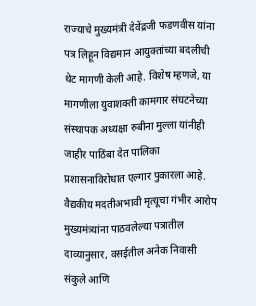राज्याचे मुख्यमंत्री देवेंद्रजी फडणवीस यांना पत्र लिहून विद्यमान आयुक्तांच्या बदलीची थेट मागणी केली आहे. विशेष म्हणजे, या मागणीला युवाशक्ती कामगार संघटनेच्या संस्थापक अध्यक्षा रुबीना मुल्ला यांनीही जाहीर पाठिंबा देत पालिका प्रशासनाविरोधात एल्गार पुकारला आहे.
वैद्यकीय मदतीअभावी मृत्यूचा गंभीर आरोप
मुख्यमंत्र्यांना पाठवलेल्या पत्रातील दाव्यानुसार, वसईतील अनेक निवासी संकुले आणि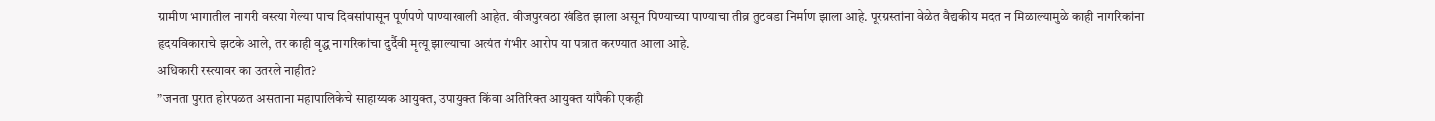ग्रामीण भागातील नागरी वस्त्या गेल्या पाच दिवसांपासून पूर्णपणे पाण्याखाली आहेत. वीजपुरवठा खंडित झाला असून पिण्याच्या पाण्याचा तीव्र तुटवडा निर्माण झाला आहे. पूरग्रस्तांना वेळेत वैद्यकीय मदत न मिळाल्यामुळे काही नागरिकांना हृदयविकाराचे झटके आले, तर काही वृद्ध नागरिकांचा दुर्दैवी मृत्यू झाल्याचा अत्यंत गंभीर आरोप या पत्रात करण्यात आला आहे.
अधिकारी रस्त्यावर का उतरले नाहीत?
”जनता पुरात होरपळत असताना महापालिकेचे साहाय्यक आयुक्त, उपायुक्त किंवा अतिरिक्त आयुक्त यांपैकी एकही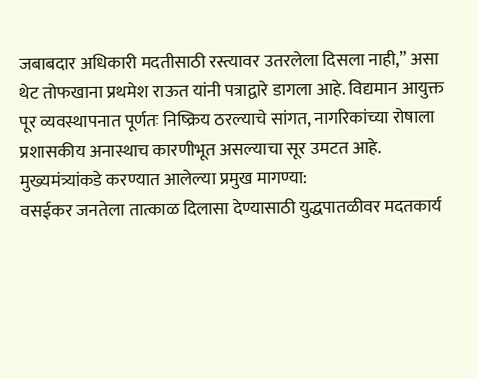जबाबदार अधिकारी मदतीसाठी रस्त्यावर उतरलेला दिसला नाही,” असा थेट तोफखाना प्रथमेश राऊत यांनी पत्राद्वारे डागला आहे. विद्यमान आयुक्त पूर व्यवस्थापनात पूर्णतः निष्क्रिय ठरल्याचे सांगत, नागरिकांच्या रोषाला प्रशासकीय अनास्थाच कारणीभूत असल्याचा सूर उमटत आहे.
मुख्यमंत्र्यांकडे करण्यात आलेल्या प्रमुख मागण्या:
वसईकर जनतेला तात्काळ दिलासा देण्यासाठी युद्धपातळीवर मदतकार्य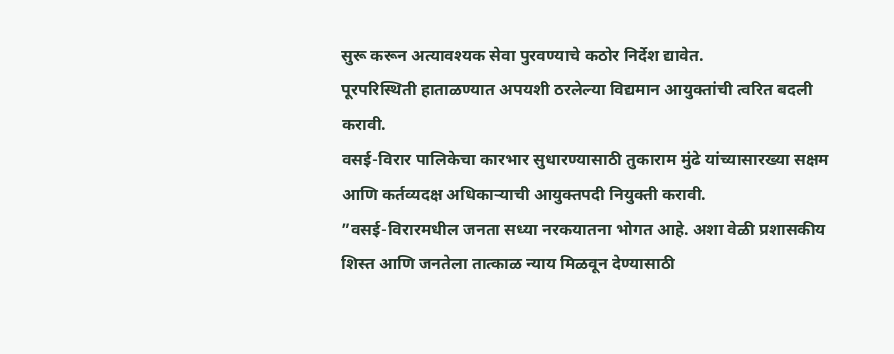सुरू करून अत्यावश्यक सेवा पुरवण्याचे कठोर निर्देश द्यावेत.
पूरपरिस्थिती हाताळण्यात अपयशी ठरलेल्या विद्यमान आयुक्तांची त्वरित बदली करावी.
वसई-विरार पालिकेचा कारभार सुधारण्यासाठी तुकाराम मुंढे यांच्यासारख्या सक्षम आणि कर्तव्यदक्ष अधिकाऱ्याची आयुक्तपदी नियुक्ती करावी.
”वसई-विरारमधील जनता सध्या नरकयातना भोगत आहे. अशा वेळी प्रशासकीय शिस्त आणि जनतेला तात्काळ न्याय मिळवून देण्यासाठी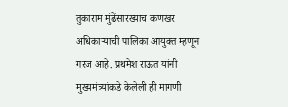तुकाराम मुंढेंसारख्याच कणखर अधिकाऱ्याची पालिका आयुक्त म्हणून गरज आहे. प्रथमेश राऊत यांनी मुख्यमंत्र्यांकडे केलेली ही मागणी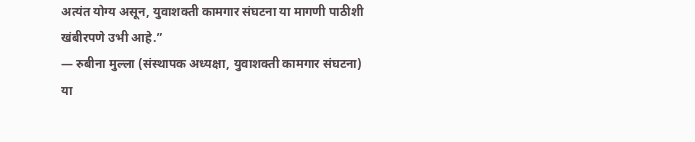अत्यंत योग्य असून, युवाशक्ती कामगार संघटना या मागणी पाठीशी खंबीरपणे उभी आहे.”
— रुबीना मुल्ला (संस्थापक अध्यक्षा, युवाशक्ती कामगार संघटना)
या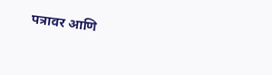पत्रावर आणि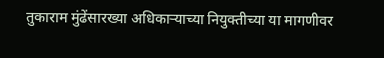तुकाराम मुंढेंसारख्या अधिकाऱ्याच्या नियुक्तीच्या या मागणीवर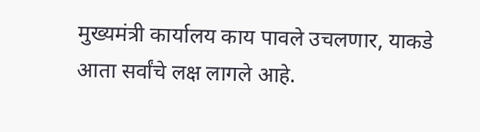मुख्यमंत्री कार्यालय काय पावले उचलणार, याकडे आता सर्वांचे लक्ष लागले आहे.